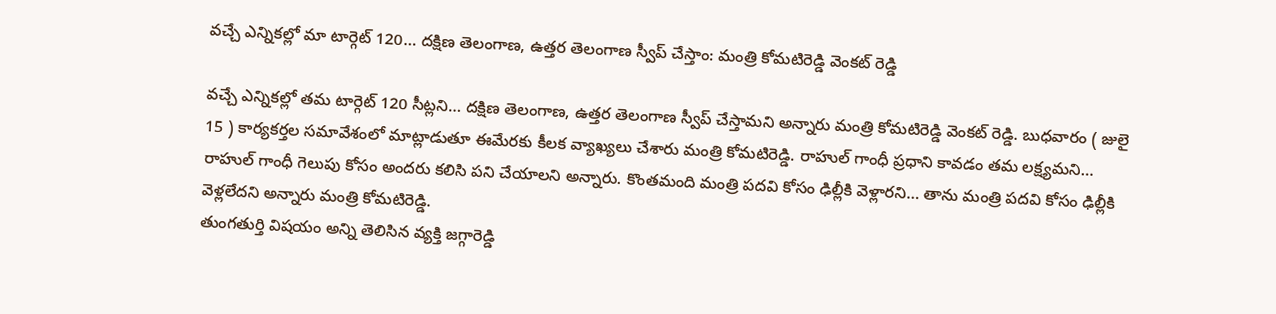వచ్చే ఎన్నికల్లో మా టార్గెట్ 120… దక్షిణ తెలంగాణ, ఉత్తర తెలంగాణ స్వీప్ చేస్తాం: మంత్రి కోమటిరెడ్డి వెంకట్ రెడ్డి

వచ్చే ఎన్నికల్లో తమ టార్గెట్ 120 సీట్లని… దక్షిణ తెలంగాణ, ఉత్తర తెలంగాణ స్వీప్ చేస్తామని అన్నారు మంత్రి కోమటిరెడ్డి వెంకట్ రెడ్డి. బుధవారం ( జులై 15 ) కార్యకర్తల సమావేశంలో మాట్లాడుతూ ఈమేరకు కీలక వ్యాఖ్యలు చేశారు మంత్రి కోమటిరెడ్డి. రాహుల్ గాంధీ ప్రధాని కావడం తమ లక్ష్యమని… రాహుల్ గాంధీ గెలుపు కోసం అందరు కలిసి పని చేయాలని అన్నారు. కొంతమంది మంత్రి పదవి కోసం ఢిల్లీకి వెళ్లారని… తాను మంత్రి పదవి కోసం ఢిల్లీకి వెళ్లలేదని అన్నారు మంత్రి కోమటిరెడ్డి.
తుంగతుర్తి విషయం అన్ని తెలిసిన వ్యక్తి జగ్గారెడ్డి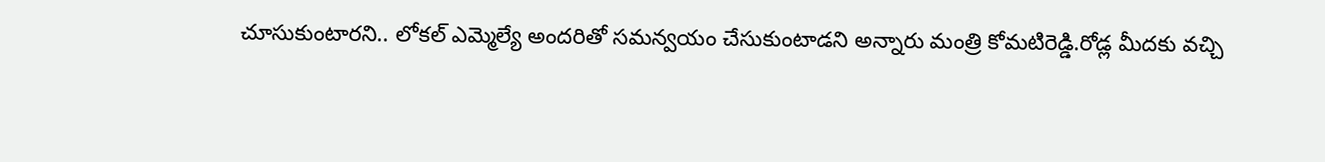చూసుకుంటారని.. లోకల్ ఎమ్మెల్యే అందరితో సమన్వయం చేసుకుంటాడని అన్నారు మంత్రి కోమటిరెడ్డి.రోడ్ల మీదకు వచ్చి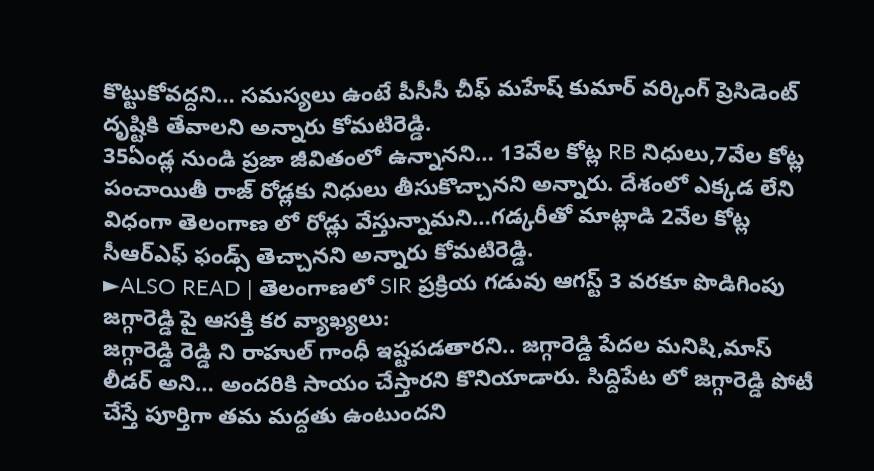కొట్టుకోవద్దని… సమస్యలు ఉంటే పీసీసీ చీఫ్ మహేష్ కుమార్ వర్కింగ్ ప్రెసిడెంట్ దృష్టికి తేవాలని అన్నారు కోమటిరెడ్డి.
35ఏండ్ల నుండి ప్రజా జీవితంలో ఉన్నానని… 13వేల కోట్ల RB నిధులు,7వేల కోట్ల పంచాయితీ రాజ్ రోడ్లకు నిధులు తీసుకొచ్చానని అన్నారు. దేశంలో ఎక్కడ లేని విధంగా తెలంగాణ లో రోడ్లు వేస్తున్నామని…గడ్కరీతో మాట్లాడి 2వేల కోట్ల సీఆర్ఎఫ్ ఫండ్స్ తెచ్చానని అన్నారు కోమటిరెడ్డి.
►ALSO READ | తెలంగాణలో SIR ప్రక్రియ గడువు ఆగస్ట్ 3 వరకూ పొడిగింపు
జగ్గారెడ్డి పై ఆసక్తి కర వ్యాఖ్యలు:
జగ్గారెడ్డి రెడ్డి ని రాహుల్ గాంధీ ఇష్టపడతారని.. జగ్గారెడ్డి పేదల మనిషి,మాస్ లీడర్ అని… అందరికి సాయం చేస్తారని కొనియాడారు. సిద్దిపేట లో జగ్గారెడ్డి పోటీ చేస్తే పూర్తిగా తమ మద్దతు ఉంటుందని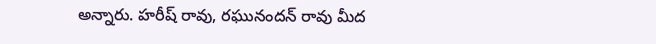అన్నారు. హరీష్ రావు, రఘునందన్ రావు మీద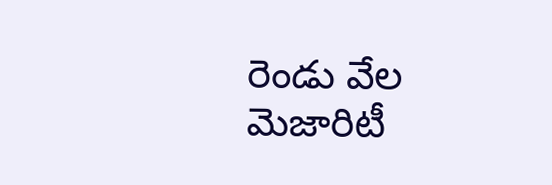రెండు వేల మెజారిటీ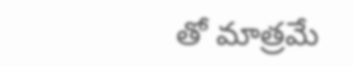తో మాత్రమే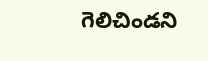గెలిచిండని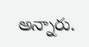అన్నారు.